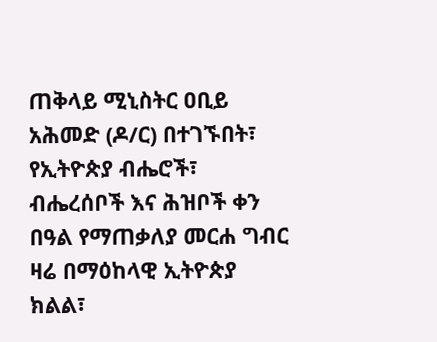ጠቅላይ ሚኒስትር ዐቢይ አሕመድ (ዶ/ር) በተገኙበት፣ የኢትዮጵያ ብሔሮች፣ ብሔረሰቦች እና ሕዝቦች ቀን በዓል የማጠቃለያ መርሐ ግብር ዛሬ በማዕከላዊ ኢትዮጵያ ክልል፣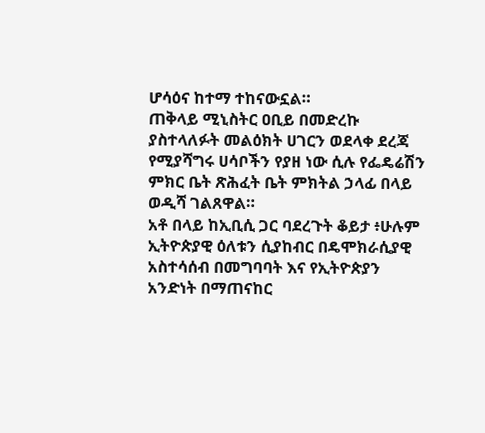ሆሳዕና ከተማ ተከናውኗል።
ጠቅላይ ሚኒስትር ዐቢይ በመድረኩ ያስተላለፉት መልዕክት ሀገርን ወደላቀ ደረጃ የሚያሻግሩ ሀሳቦችን የያዘ ነው ሲሉ የፌዴሬሽን ምክር ቤት ጽሕፈት ቤት ምክትል ኃላፊ በላይ ወዲሻ ገልጸዋል።
አቶ በላይ ከኢቢሲ ጋር ባደረጉት ቆይታ ፥ሁሉም ኢትዮጵያዊ ዕለቱን ሲያከብር በዴሞክራሲያዊ አስተሳሰብ በመግባባት እና የኢትዮጵያን አንድነት በማጠናከር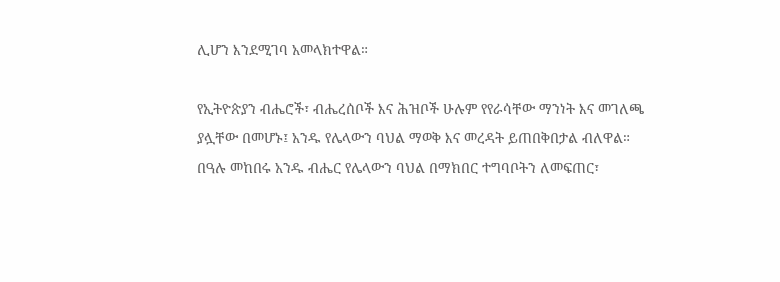ሊሆን እንደሚገባ አመላክተዋል።

የኢትዮጵያን ብሔሮች፣ ብሔረሰቦች እና ሕዝቦች ሁሉም የየራሳቸው ማንነት እና መገለጫ ያሏቸው በመሆኑ፤ አንዱ የሌላውን ባህል ማወቅ እና መረዳት ይጠበቅበታል ብለዋል።
በዓሉ መከበሩ አንዱ ብሔር የሌላውን ባህል በማክበር ተግባቦትን ለመፍጠር፣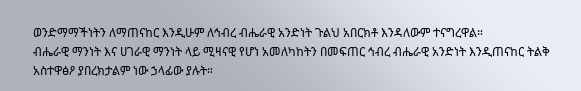ወንድማማችነትን ለማጠናከር እንዲሁም ለኅብረ ብሔራዊ አንድነት ጉልህ አበርክቶ እንዳለውም ተናግረዋል።
ብሔራዊ ማንነት እና ሀገራዊ ማንነት ላይ ሚዛናዊ የሆነ አመለካከትን በመፍጠር ኅብረ ብሔራዊ አንድነት እንዲጠናከር ትልቅ አስተዋፅዖ ያበረክታልም ነው ኃላፊው ያሉት።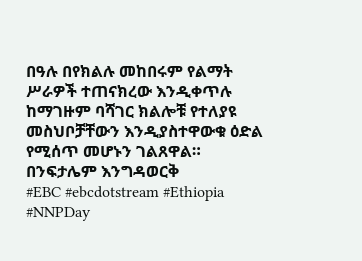በዓሉ በየክልሉ መከበሩም የልማት ሥራዎች ተጠናክረው እንዲቀጥሉ ከማገዙም ባሻገር ክልሎቹ የተለያዩ መስህቦቻቸውን እንዲያስተዋውቁ ዕድል የሚሰጥ መሆኑን ገልጸዋል።
በንፍታሌም እንግዳወርቅ
#EBC #ebcdotstream #Ethiopia #NNPDay